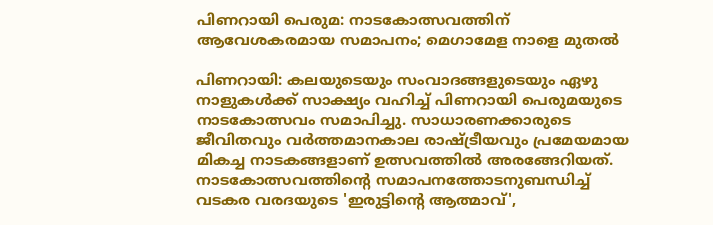പിണറായി പെരുമ: നാടകോത്സവത്തിന് ആവേശകരമായ സമാപനം; മെഗാമേള നാളെ മുതൽ

പിണറായി: കലയുടെയും സംവാദങ്ങളുടെയും ഏഴു നാളുകൾക്ക് സാക്ഷ്യം വഹിച്ച് പിണറായി പെരുമയുടെ നാടകോത്സവം സമാപിച്ചു. സാധാരണക്കാരുടെ ജീവിതവും വർത്തമാനകാല രാഷ്ട്രീയവും പ്രമേയമായ മികച്ച നാടകങ്ങളാണ് ഉത്സവത്തിൽ അരങ്ങേറിയത്. നാടകോത്സവത്തിന്റെ സമാപനത്തോടനുബന്ധിച്ച് വടകര വരദയുടെ 'ഇരുട്ടിന്റെ ആത്മാവ്',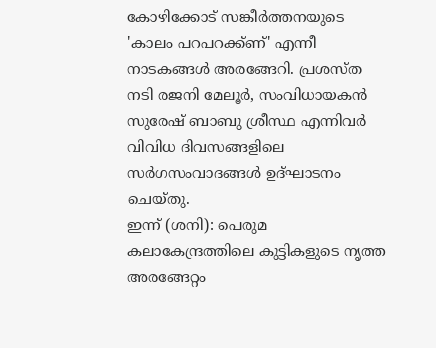കോഴിക്കോട് സങ്കീർത്തനയുടെ 'കാലം പറപറക്ക്ണ്' എന്നീ നാടകങ്ങൾ അരങ്ങേറി. പ്രശസ്ത നടി രജനി മേലൂർ, സംവിധായകൻ സുരേഷ് ബാബു ശ്രീസ്ഥ എന്നിവർ വിവിധ ദിവസങ്ങളിലെ സർഗസംവാദങ്ങൾ ഉദ്ഘാടനം ചെയ്തു.
ഇന്ന് (ശനി): പെരുമ കലാകേന്ദ്രത്തിലെ കുട്ടികളുടെ നൃത്ത അരങ്ങേറ്റം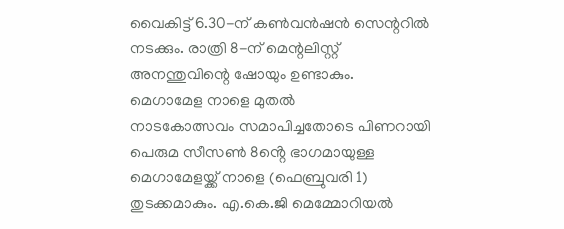വൈകിട്ട് 6.30-ന് കൺവൻഷൻ സെന്ററിൽ നടക്കും. രാത്രി 8-ന് മെന്റലിസ്റ്റ് അനന്തുവിന്റെ ഷോയും ഉണ്ടാകും.
മെഗാമേള നാളെ മുതൽ
നാടകോത്സവം സമാപിച്ചതോടെ പിണറായി പെരുമ സീസൺ 8ൻ്റെ ഭാഗമായുള്ള മെഗാമേളയ്ക്ക് നാളെ (ഫെബ്രുവരി 1) തുടക്കമാകും. എ.കെ.ജി മെമ്മോറിയൽ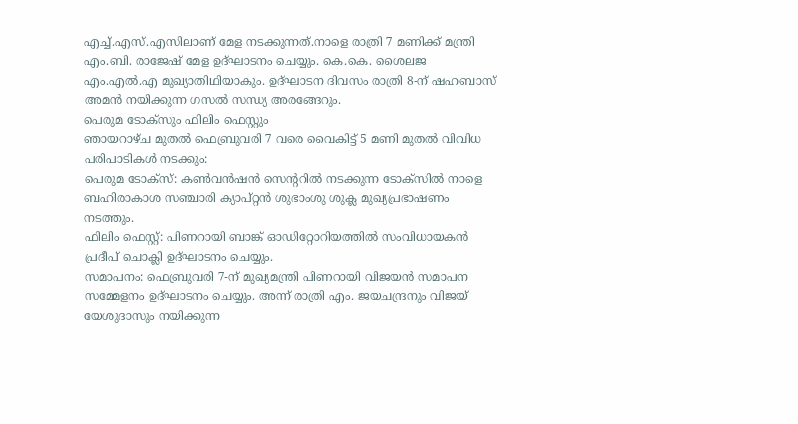എച്ച്.എസ്.എസിലാണ് മേള നടക്കുന്നത്.നാളെ രാത്രി 7 മണിക്ക് മന്ത്രി എം.ബി. രാജേഷ് മേള ഉദ്ഘാടനം ചെയ്യും. കെ.കെ. ശൈലജ എം.എൽ.എ മുഖ്യാതിഥിയാകും. ഉദ്ഘാടന ദിവസം രാത്രി 8-ന് ഷഹബാസ് അമൻ നയിക്കുന്ന ഗസൽ സന്ധ്യ അരങ്ങേറും.
പെരുമ ടോക്സും ഫിലിം ഫെസ്റ്റും
ഞായറാഴ്ച മുതൽ ഫെബ്രുവരി 7 വരെ വൈകിട്ട് 5 മണി മുതൽ വിവിധ പരിപാടികൾ നടക്കും:
പെരുമ ടോക്സ്: കൺവൻഷൻ സെന്ററിൽ നടക്കുന്ന ടോക്സിൽ നാളെ ബഹിരാകാശ സഞ്ചാരി ക്യാപ്റ്റൻ ശുഭാംശു ശുക്ല മുഖ്യപ്രഭാഷണം നടത്തും.
ഫിലിം ഫെസ്റ്റ്: പിണറായി ബാങ്ക് ഓഡിറ്റോറിയത്തിൽ സംവിധായകൻ പ്രദീപ് ചൊക്ലി ഉദ്ഘാടനം ചെയ്യും.
സമാപനം: ഫെബ്രുവരി 7-ന് മുഖ്യമന്ത്രി പിണറായി വിജയൻ സമാപന സമ്മേളനം ഉദ്ഘാടനം ചെയ്യും. അന്ന് രാത്രി എം. ജയചന്ദ്രനും വിജയ് യേശുദാസും നയിക്കുന്ന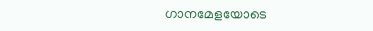ഗാനമേളയോടെ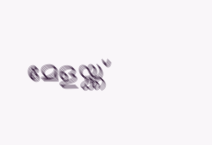മേളയ്ക്ക്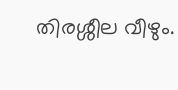തിരശ്ശീല വീഴും.